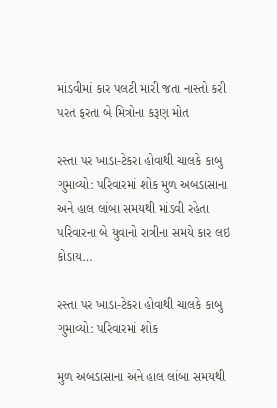માંડવીમાં કાર પલટી મારી જતા નાસ્તો કરી પરત ફરતા બે મિત્રોના કરૂણ મોત

રસ્તા પર ખાડા-ટેકરા હોવાથી ચાલકે કાબુ ગુમાવ્યો: પરિવારમાં શોક મુળ અબડાસાના અને હાલ લાંબા સમયથી માંડવી રહેતા પરિવારના બે યુવાનો રાત્રીના સમયે કાર લઇ કોડાય…

રસ્તા પર ખાડા-ટેકરા હોવાથી ચાલકે કાબુ ગુમાવ્યો: પરિવારમાં શોક

મુળ અબડાસાના અને હાલ લાંબા સમયથી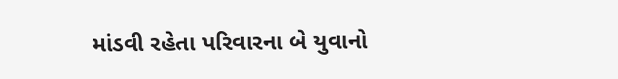માંડવી રહેતા પરિવારના બે યુવાનો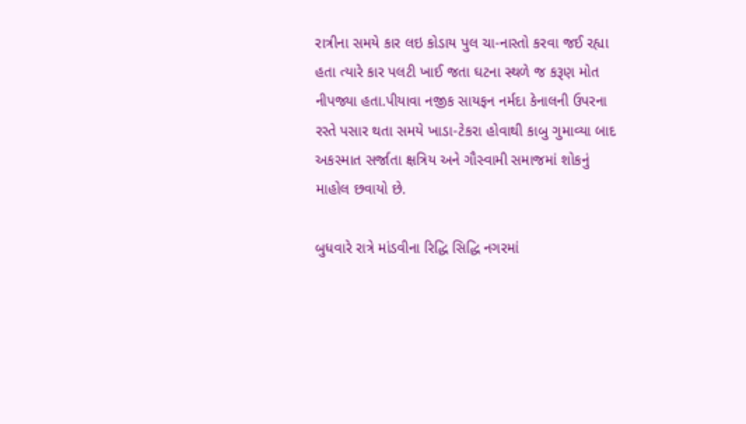રાત્રીના સમયે કાર લઇ કોડાય પુલ ચા-નાસ્તો કરવા જઈ રહ્યા હતા ત્યારે કાર પલટી ખાઈ જતા ઘટના સ્થળે જ કરૂણ મોત નીપજ્યા હતા.પીયાવા નજીક સાયફન નર્મદા કેનાલની ઉપરના રસ્તે પસાર થતા સમયે ખાડા-ટેકરા હોવાથી કાબુ ગુમાવ્યા બાદ અકસ્માત સર્જાતા ક્ષત્રિય અને ગૌસ્વામી સમાજમાં શોકનું માહોલ છવાયો છે.

બુધવારે રાત્રે માંડવીના રિદ્ધિ સિદ્ધિ નગરમાં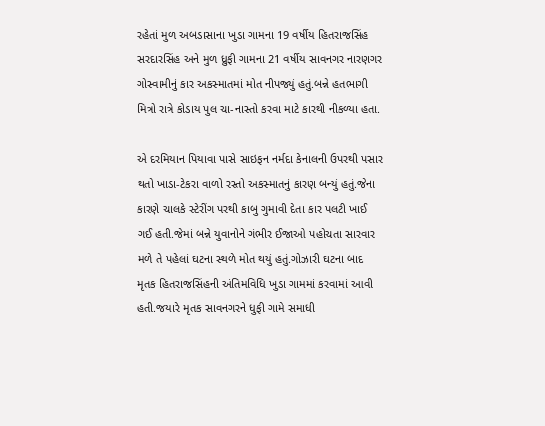રહેતાં મુળ અબડાસાના ખુડા ગામના 19 વર્ષીય હિતરાજસિંહ સરદારસિંહ અને મુળ ધ્રુફી ગામના 21 વર્ષીય સાવનગર નારણગર ગોસ્વામીનું કાર અકસ્માતમાં મોત નીપજ્યું હતું.બન્ને હતભાગી મિત્રો રાત્રે કોડાય પુલ ચા-નાસ્તો કરવા માટે કારથી નીકળ્યા હતા.

એ દરમિયાન પિયાવા પાસે સાઇફન નર્મદા કેનાલની ઉપરથી પસાર થતો ખાડા-ટેકરા વાળો રસ્તો અકસ્માતનું કારણ બન્યું હતું.જેના કારણે ચાલકે સ્ટેરીંગ પરથી કાબુ ગુમાવી દેતા કાર પલટી ખાઈ ગઈ હતી.જેમાં બન્ને યુવાનોને ગંભીર ઈજાઓ પહોચતા સારવાર મળે તે પહેલાં ઘટના સ્થળે મોત થયું હતું.ગોઝારી ઘટના બાદ મૃતક હિતરાજસિંહની અંતિમવિધિ ખુડા ગામમાં કરવામાં આવી હતી.જયારે મૃતક સાવનગરને ધુફી ગામે સમાધી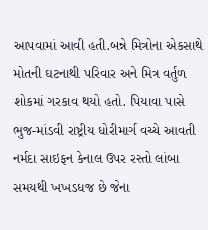આપવામાં આવી હતી.બન્ને મિત્રોના એકસાથે મોતની ઘટનાથી પરિવાર અને મિત્ર વર્તુળ શોકમાં ગરકાવ થયો હતો. પિયાવા પાસે ભુજ-માંડવી રાષ્ટ્રીય ધોરીમાર્ગ વચ્ચે આવતી નર્મદા સાઇફન કેનાલ ઉપર રસ્તો લાંબા સમયથી ખખડધજ છે જેના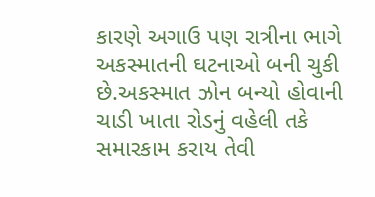કારણે અગાઉ પણ રાત્રીના ભાગે અકસ્માતની ઘટનાઓ બની ચુકી છે.અકસ્માત ઝોન બન્યો હોવાની ચાડી ખાતા રોડનું વહેલી તકે સમારકામ કરાય તેવી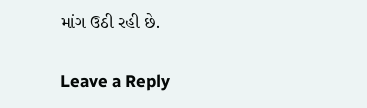માંગ ઉઠી રહી છે.

Leave a Reply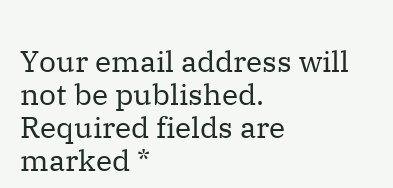Your email address will not be published. Required fields are marked *